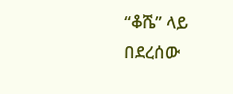“ቆሼ” ላይ በደረሰው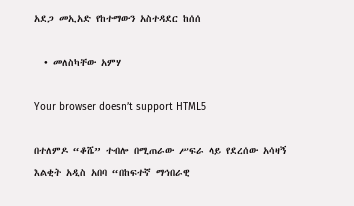አደጋ መኢአድ የከተማውን አስተዳደር ከሰሰ

  • መለስካቸው አምሃ

Your browser doesn’t support HTML5

በተለምዶ “ቆሼ” ተብሎ በሚጠራው ሥፍራ ላይ የደረሰው አሳዛኝ እልቂት አዲስ አበባ “በከፍተኛ ማኅበራዊ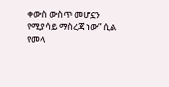ቀውስ ውስጥ መሆኗን የሚያሳይ ማስረጃ ነው” ሲል የመላ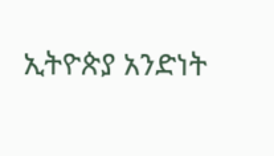ኢትዮጵያ አንድነት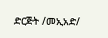ድርጅት /መኢአድ/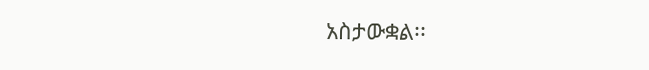አስታውቋል፡፡